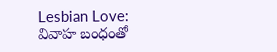Lesbian Love: వివాహ బంధంతో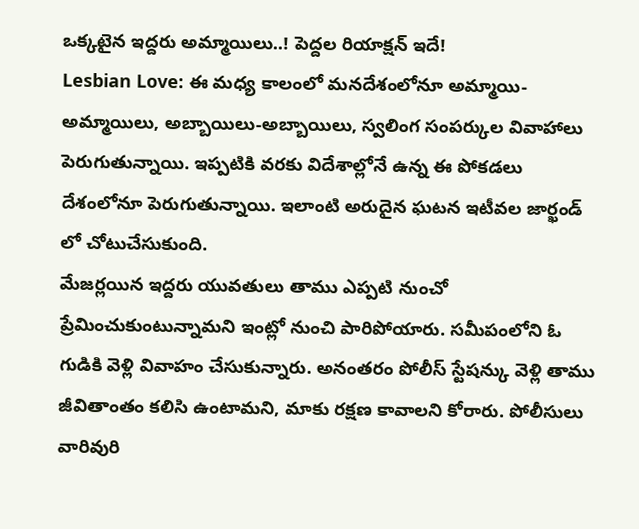ఒక్కటైన ఇద్దరు అమ్మాయిలు..! పెద్దల రియాక్షన్ ఇదే!
Lesbian Love: ఈ మధ్య కాలంలో మనదేశంలోనూ అమ్మాయి-అమ్మాయిలు, అబ్బాయిలు-అబ్బాయిలు, స్వలింగ సంపర్కుల వివాహాలు పెరుగుతున్నాయి. ఇప్పటికి వరకు విదేశాల్లోనే ఉన్న ఈ పోకడలు దేశంలోనూ పెరుగుతున్నాయి. ఇలాంటి అరుదైన ఘటన ఇటీవల జార్ఖండ్ లో చోటుచేసుకుంది.
మేజర్లయిన ఇద్దరు యువతులు తాము ఎప్పటి నుంచో ప్రేమించుకుంటున్నామని ఇంట్లో నుంచి పారిపోయారు. సమీపంలోని ఓ గుడికి వెళ్లి వివాహం చేసుకున్నారు. అనంతరం పోలీస్ స్టేషన్కు వెళ్లి తాము జీవితాంతం కలిసి ఉంటామని, మాకు రక్షణ కావాలని కోరారు. పోలీసులు వారివురి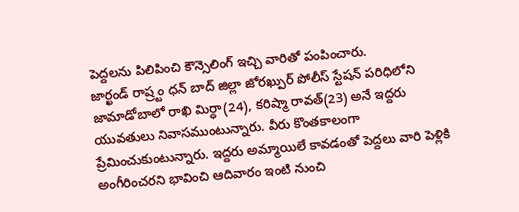పెద్దలను పిలిపించి కౌన్సెలింగ్ ఇచ్చి వారితో పంపించారు.
జార్ఖండ్ రాష్ర్టం ధన్ బాద్ జిల్లా జోరఖ్పుర్ పోలీస్ స్టేషన్ పరిధిలోని జామాడోబాలో రాఖి మిర్ధా(24), కరిష్మా రావత్(23) అనే ఇద్దరు యువతులు నివాసముంటున్నారు. వీరు కొంతకాలంగా ప్రేమించుకుంటున్నారు. ఇద్దరు అమ్మాయిలే కావడంతో పెద్దలు వారి పెళ్లికి అంగీరించరని భావించి ఆదివారం ఇంటి నుంచి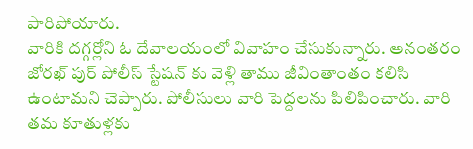పారిపోయారు.
వారికి దగ్గర్లోని ఓ దేవాలయంలో వివాహం చేసుకున్నారు. అనంతరం జోరఖ్ పుర్ పోలీస్ స్టేషన్ కు వెళ్లి తాము జీవింతాంతం కలిసి ఉంటామని చెప్పారు. పోలీసులు వారి పెద్దలను పిలిపించారు. వారి తమ కూతుళ్లకు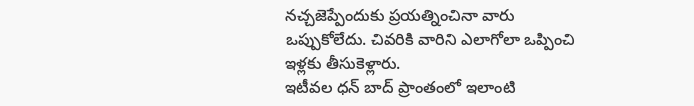నచ్చజెప్పేందుకు ప్రయత్నించినా వారు ఒప్పుకోలేదు. చివరికి వారిని ఎలాగోలా ఒప్పించి ఇళ్లకు తీసుకెళ్లారు.
ఇటీవల ధన్ బాద్ ప్రాంతంలో ఇలాంటి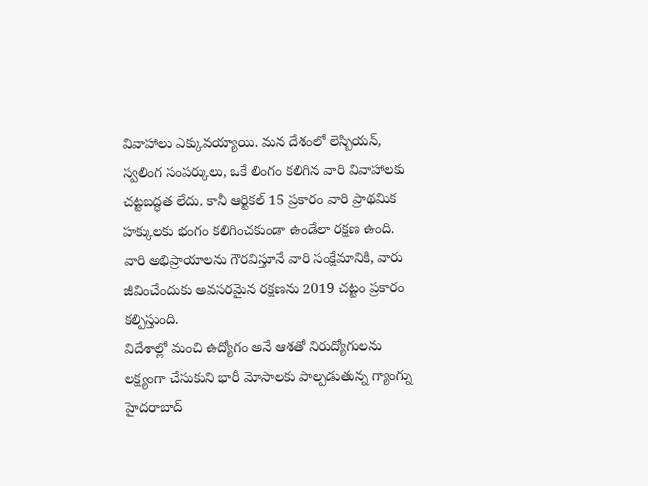వివాహాలు ఎక్కువయ్యాయి. మన దేశంలో లెస్బియన్, స్వలింగ సంపర్కులు, ఒకే లింగం కలిగిన వారి వివాహాలకు చట్టబద్ధత లేదు. కానీ ఆర్టికల్ 15 ప్రకారం వారి ప్రాథమిక హక్కులకు భంగం కలిగించకుండా ఉండేలా రక్షణ ఉంది. వారి అభిప్రాయాలను గౌరవిస్తూనే వారి సంక్షేమానికి, వారు జీవించేందుకు అవసరమైన రక్షణను 2019 చట్టం ప్రకారం కల్పిస్తుంది.
విదేశాల్లో మంచి ఉద్యోగం అనే ఆశతో నిరుద్యోగులను లక్ష్యంగా చేసుకుని భారీ మోసాలకు పాల్పడుతున్న గ్యాంగ్ను హైదరాబాద్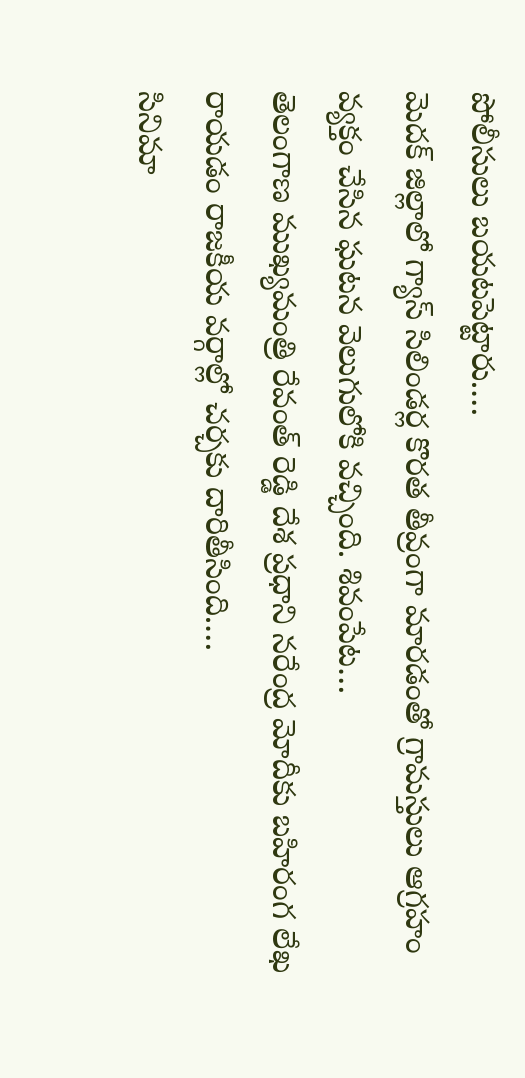పోలీసులు బయటపెట్టారు.…
మెదక్ జిల్లాలో గ్యాస్ సిలిండర్ల కొరత తీవ్రంగా మారడంతో గ్రామస్తులు ఆగ్రహం వ్యక్తం చేసిన ఘటన వెలుగులోకి వచ్చింది. శివంపేట…
తెలంగాణ ముఖ్యమంత్రి రేవంత్ రెడ్డి దేశ ప్రధాని నరేంద్ర మోదీకు బహిరంగ లేఖ రాయడం రాజకీయ వర్గాల్లో చర్చకు దారితీసింది.…
సినిమా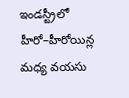ఇండస్ట్రీలో హీరో–హీరోయిన్ల మధ్య వయసు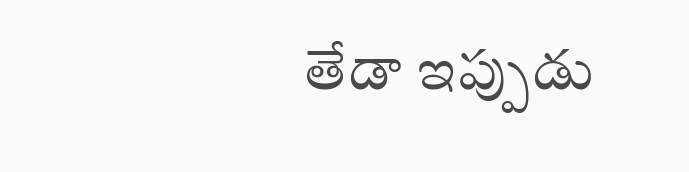తేడా ఇప్పుడు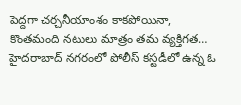పెద్దగా చర్చనీయాంశం కాకపోయినా, కొంతమంది నటులు మాత్రం తమ వ్యక్తిగత…
హైదరాబాద్ నగరంలో పోలీస్ కస్టడీలో ఉన్న ఓ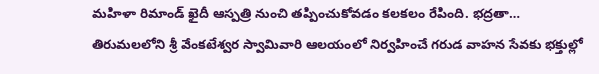మహిళా రిమాండ్ ఖైదీ ఆస్పత్రి నుంచి తప్పించుకోవడం కలకలం రేపింది. భద్రతా…
తిరుమలలోని శ్రీ వేంకటేశ్వర స్వామివారి ఆలయంలో నిర్వహించే గరుడ వాహన సేవకు భక్తుల్లో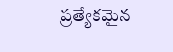ప్రత్యేకమైన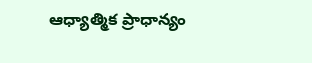ఆధ్యాత్మిక ప్రాధాన్యం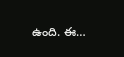ఉంది. ఈ…